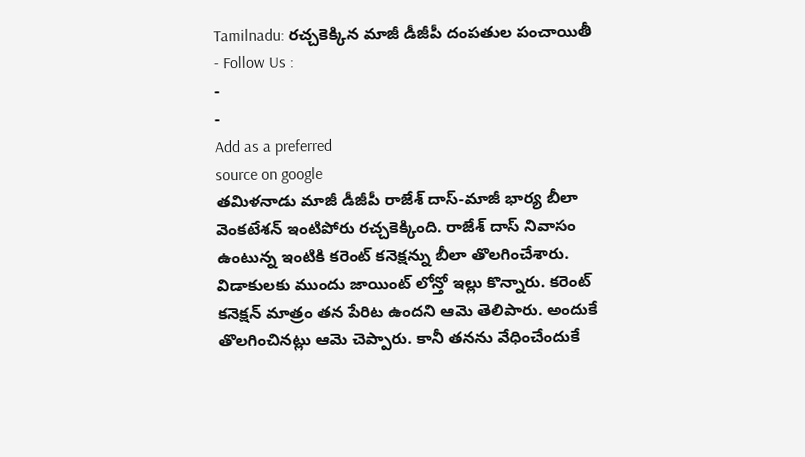Tamilnadu: రచ్చకెక్కిన మాజీ డీజీపీ దంపతుల పంచాయితీ
- Follow Us :
-
-
Add as a preferred
source on google
తమిళనాడు మాజీ డీజీపీ రాజేశ్ దాస్-మాజీ భార్య బీలా వెంకటేశన్ ఇంటిపోరు రచ్చకెక్కింది. రాజేశ్ దాస్ నివాసం ఉంటున్న ఇంటికి కరెంట్ కనెక్షన్ను బీలా తొలగించేశారు. విడాకులకు ముందు జాయింట్ లోన్తో ఇల్లు కొన్నారు. కరెంట్ కనెక్షన్ మాత్రం తన పేరిట ఉందని ఆమె తెలిపారు. అందుకే తొలగించినట్లు ఆమె చెప్పారు. కానీ తనను వేధించేందుకే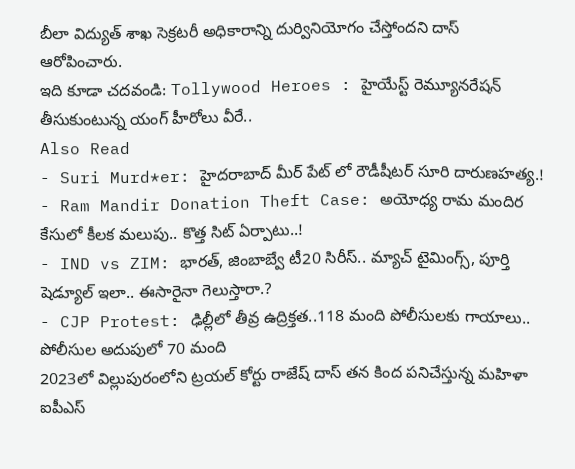బీలా విద్యుత్ శాఖ సెక్రటరీ అధికారాన్ని దుర్వినియోగం చేస్తోందని దాస్ ఆరోపించారు.
ఇది కూడా చదవండి: Tollywood Heroes : హైయేస్ట్ రెమ్యూనరేషన్ తీసుకుంటున్న యంగ్ హీరోలు వీరే..
Also Read
- Suri Murd*er: హైదరాబాద్ మీర్ పేట్ లో రౌడీషీటర్ సూరి దారుణహత్య.!
- Ram Mandir Donation Theft Case: అయోధ్య రామ మందిర కేసులో కీలక మలుపు.. కొత్త సిట్ ఏర్పాటు..!
- IND vs ZIM: భారత్, జింబాబ్వే టీ20 సిరీస్.. మ్యాచ్ టైమింగ్స్, పూర్తి షెడ్యూల్ ఇలా.. ఈసారైనా గెలుస్తారా.?
- CJP Protest: ఢిల్లీలో తీవ్ర ఉద్రిక్తత..118 మంది పోలీసులకు గాయాలు.. పోలీసుల అదుపులో 70 మంది
2023లో విల్లుపురంలోని ట్రయల్ కోర్టు రాజేష్ దాస్ తన కింద పనిచేస్తున్న మహిళా ఐపీఎస్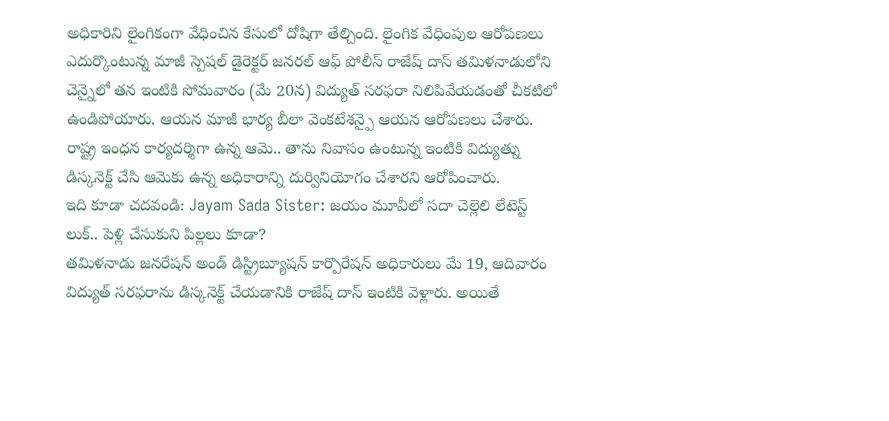అధికారిని లైంగికంగా వేధించిన కేసులో దోషిగా తేల్చింది. లైంగిక వేధింపుల ఆరోపణలు ఎదుర్కొంటున్న మాజీ స్పెషల్ డైరెక్టర్ జనరల్ ఆఫ్ పోలీస్ రాజేష్ దాస్ తమిళనాడులోని చెన్నైలో తన ఇంటికి సోమవారం (మే 20న) విద్యుత్ సరఫరా నిలిపివేయడంతో చీకటిలో ఉండిపోయారు. ఆయన మాజీ భార్య బీలా వెంకటేశన్పై ఆయన ఆరోపణలు చేశారు. రాష్ట్ర ఇంధన కార్యదర్శిగా ఉన్న ఆమె.. తాను నివాసం ఉంటున్న ఇంటికి విద్యుత్ను డిస్కనెక్ట్ చేసి ఆమెకు ఉన్న అధికారాన్ని దుర్వినియోగం చేశారని ఆరోపించారు.
ఇది కూడా చదవండి: Jayam Sada Sister: జయం మూవీలో సదా చెల్లెలి లేటెస్ట్ లుక్.. పెళ్లి చేసుకుని పిల్లలు కూడా?
తమిళనాడు జనరేషన్ అండ్ డిస్ట్రిబ్యూషన్ కార్పొరేషన్ అధికారులు మే 19, ఆదివారం విద్యుత్ సరఫరాను డిస్కనెక్ట్ చేయడానికి రాజేష్ దాస్ ఇంటికి వెళ్లారు. అయితే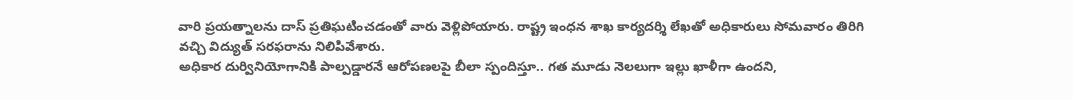వారి ప్రయత్నాలను దాస్ ప్రతిఘటించడంతో వారు వెళ్లిపోయారు. రాష్ట్ర ఇంధన శాఖ కార్యదర్శి లేఖతో అధికారులు సోమవారం తిరిగి వచ్చి విద్యుత్ సరఫరాను నిలిపివేశారు.
అధికార దుర్వినియోగానికి పాల్పడ్డారనే ఆరోపణలపై బీలా స్పందిస్తూ.. గత మూడు నెలలుగా ఇల్లు ఖాళీగా ఉందని,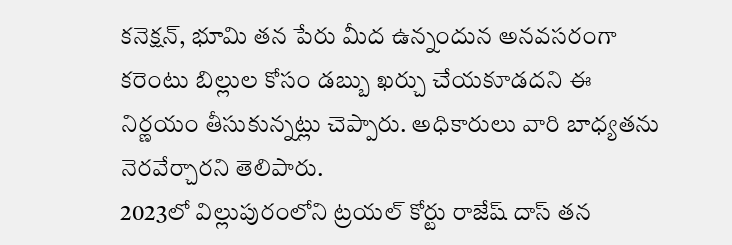కనెక్షన్, భూమి తన పేరు మీద ఉన్నందున అనవసరంగా కరెంటు బిల్లుల కోసం డబ్బు ఖర్చు చేయకూడదని ఈ నిర్ణయం తీసుకున్నట్లు చెప్పారు. అధికారులు వారి బాధ్యతను నెరవేర్చారని తెలిపారు.
2023లో విల్లుపురంలోని ట్రయల్ కోర్టు రాజేష్ దాస్ తన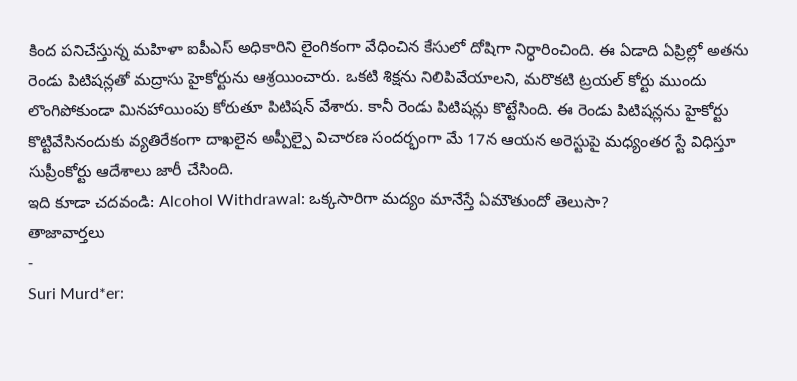కింద పనిచేస్తున్న మహిళా ఐపీఎస్ అధికారిని లైంగికంగా వేధించిన కేసులో దోషిగా నిర్ధారించింది. ఈ ఏడాది ఏప్రిల్లో అతను రెండు పిటిషన్లతో మద్రాసు హైకోర్టును ఆశ్రయించారు. ఒకటి శిక్షను నిలిపివేయాలని, మరొకటి ట్రయల్ కోర్టు ముందు లొంగిపోకుండా మినహాయింపు కోరుతూ పిటిషన్ వేశారు. కానీ రెండు పిటిషన్లు కొట్టేసింది. ఈ రెండు పిటిషన్లను హైకోర్టు కొట్టివేసినందుకు వ్యతిరేకంగా దాఖలైన అప్పీల్పై విచారణ సందర్భంగా మే 17న ఆయన అరెస్టుపై మధ్యంతర స్టే విధిస్తూ సుప్రీంకోర్టు ఆదేశాలు జారీ చేసింది.
ఇది కూడా చదవండి: Alcohol Withdrawal: ఒక్కసారిగా మద్యం మానేస్తే ఏమౌతుందో తెలుసా?
తాజావార్తలు
-
Suri Murd*er: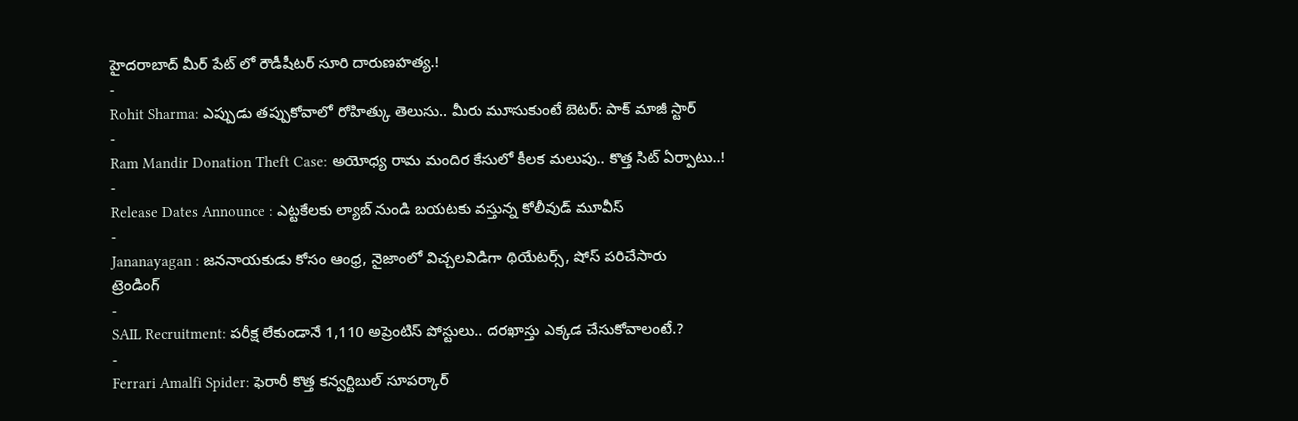హైదరాబాద్ మీర్ పేట్ లో రౌడీషీటర్ సూరి దారుణహత్య.!
-
Rohit Sharma: ఎప్పుడు తప్పుకోవాలో రోహిత్కు తెలుసు.. మీరు మూసుకుంటే బెటర్: పాక్ మాజీ స్టార్
-
Ram Mandir Donation Theft Case: అయోధ్య రామ మందిర కేసులో కీలక మలుపు.. కొత్త సిట్ ఏర్పాటు..!
-
Release Dates Announce : ఎట్టకేలకు ల్యాబ్ నుండి బయటకు వస్తున్న కోలీవుడ్ మూవీస్
-
Jananayagan : జననాయకుడు కోసం ఆంధ్ర, నైజాంలో విచ్చలవిడిగా థియేటర్స్, షోస్ పరిచేసారు
ట్రెండింగ్
-
SAIL Recruitment: పరీక్ష లేకుండానే 1,110 అప్రెంటిస్ పోస్టులు.. దరఖాస్తు ఎక్కడ చేసుకోవాలంటే.?
-
Ferrari Amalfi Spider: ఫెరారీ కొత్త కన్వర్టిబుల్ సూపర్కార్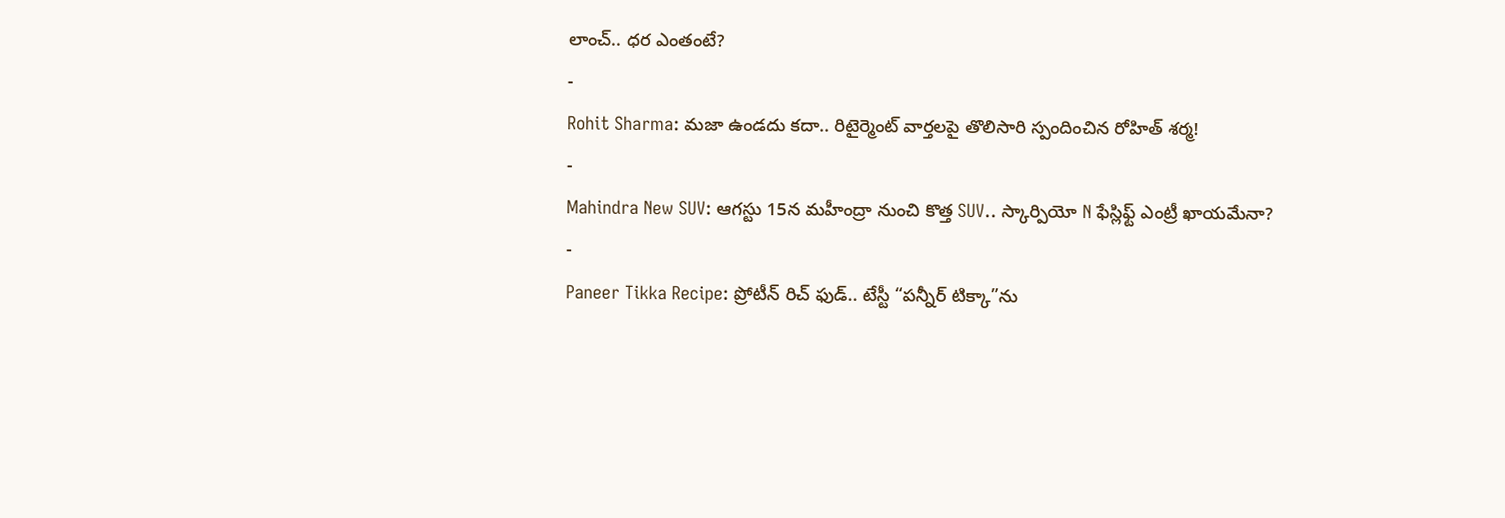లాంచ్.. ధర ఎంతంటే?
-
Rohit Sharma: మజా ఉండదు కదా.. రిటైర్మెంట్ వార్తలపై తొలిసారి స్పందించిన రోహిత్ శర్మ!
-
Mahindra New SUV: ఆగస్టు 15న మహీంద్రా నుంచి కొత్త SUV.. స్కార్పియో N ఫేస్లిఫ్ట్ ఎంట్రీ ఖాయమేనా?
-
Paneer Tikka Recipe: ప్రోటీన్ రిచ్ ఫుడ్.. టేస్టీ “పన్నీర్ టిక్కా”ను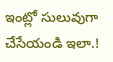ఇంట్లో సులువుగా చేసేయండి ఇలా.!